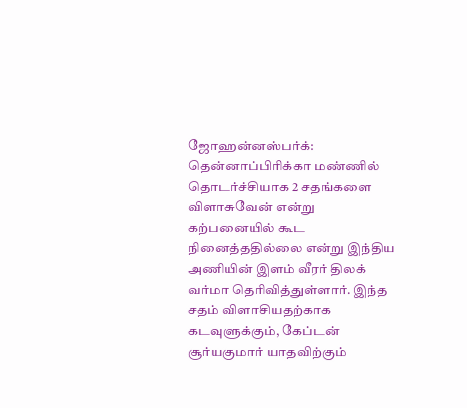ஜோஹன்னஸ்பர்க்: தென்னாப்பிரிக்கா மண்ணில் தொடர்ச்சியாக 2 சதங்களை விளாசுவேன் என்று கற்பனையில் கூட நினைத்ததில்லை என்று இந்திய அணியின் இளம் வீரர் திலக் வர்மா தெரிவித்துள்ளார். இந்த சதம் விளாசியதற்காக கடவுளுக்கும், கேப்டன் சூர்யகுமார் யாதவிற்கும்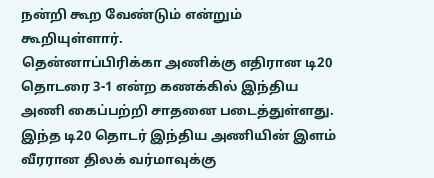நன்றி கூற வேண்டும் என்றும் கூறியுள்ளார்.
தென்னாப்பிரிக்கா அணிக்கு எதிரான டி20 தொடரை 3-1 என்ற கணக்கில் இந்திய அணி கைப்பற்றி சாதனை படைத்துள்ளது. இந்த டி20 தொடர் இந்திய அணியின் இளம் வீரரான திலக் வர்மாவுக்கு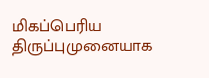மிகப்பெரிய திருப்புமுனையாக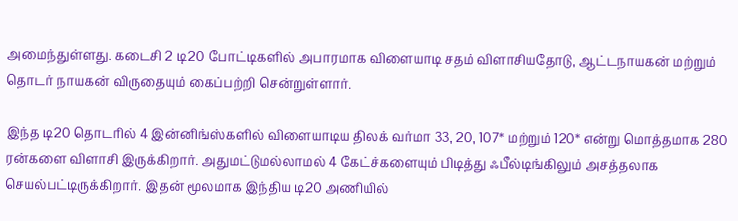அமைந்துள்ளது. கடைசி 2 டி20 போட்டிகளில் அபாரமாக விளையாடி சதம் விளாசியதோடு, ஆட்டநாயகன் மற்றும் தொடர் நாயகன் விருதையும் கைப்பற்றி சென்றுள்ளார்.

இந்த டி20 தொடரில் 4 இன்னிங்ஸ்களில் விளையாடிய திலக் வர்மா 33, 20, 107* மற்றும் 120* என்று மொத்தமாக 280 ரன்களை விளாசி இருக்கிறார். அதுமட்டுமல்லாமல் 4 கேட்ச்களையும் பிடித்து ஃபீல்டிங்கிலும் அசத்தலாக செயல்பட்டிருக்கிறார். இதன் மூலமாக இந்திய டி20 அணியில்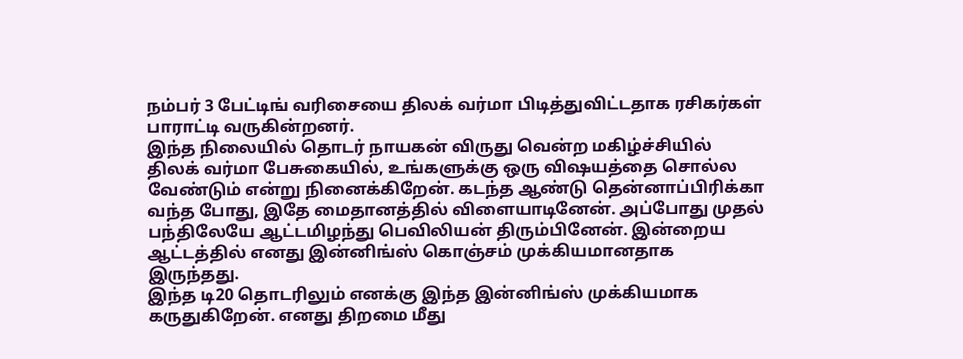நம்பர் 3 பேட்டிங் வரிசையை திலக் வர்மா பிடித்துவிட்டதாக ரசிகர்கள் பாராட்டி வருகின்றனர்.
இந்த நிலையில் தொடர் நாயகன் விருது வென்ற மகிழ்ச்சியில் திலக் வர்மா பேசுகையில், உங்களுக்கு ஒரு விஷயத்தை சொல்ல வேண்டும் என்று நினைக்கிறேன். கடந்த ஆண்டு தென்னாப்பிரிக்கா வந்த போது, இதே மைதானத்தில் விளையாடினேன். அப்போது முதல் பந்திலேயே ஆட்டமிழந்து பெவிலியன் திரும்பினேன். இன்றைய ஆட்டத்தில் எனது இன்னிங்ஸ் கொஞ்சம் முக்கியமானதாக இருந்தது.
இந்த டி20 தொடரிலும் எனக்கு இந்த இன்னிங்ஸ் முக்கியமாக கருதுகிறேன். எனது திறமை மீது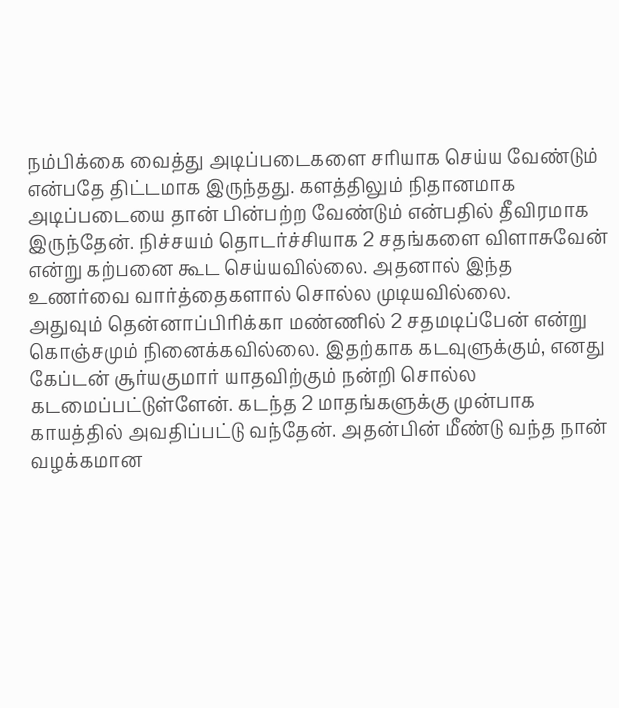நம்பிக்கை வைத்து அடிப்படைகளை சரியாக செய்ய வேண்டும் என்பதே திட்டமாக இருந்தது. களத்திலும் நிதானமாக அடிப்படையை தான் பின்பற்ற வேண்டும் என்பதில் தீவிரமாக இருந்தேன். நிச்சயம் தொடர்ச்சியாக 2 சதங்களை விளாசுவேன் என்று கற்பனை கூட செய்யவில்லை. அதனால் இந்த உணர்வை வார்த்தைகளால் சொல்ல முடியவில்லை.
அதுவும் தென்னாப்பிரிக்கா மண்ணில் 2 சதமடிப்பேன் என்று கொஞ்சமும் நினைக்கவில்லை. இதற்காக கடவுளுக்கும், எனது கேப்டன் சூர்யகுமார் யாதவிற்கும் நன்றி சொல்ல கடமைப்பட்டுள்ளேன். கடந்த 2 மாதங்களுக்கு முன்பாக காயத்தில் அவதிப்பட்டு வந்தேன். அதன்பின் மீண்டு வந்த நான் வழக்கமான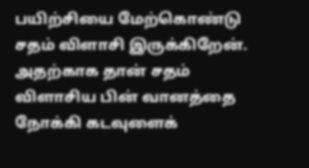பயிற்சியை மேற்கொண்டு சதம் விளாசி இருக்கிறேன். அதற்காக தான் சதம் விளாசிய பின் வானத்தை நோக்கி கடவுளைக்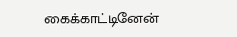கைக்காட்டினேன்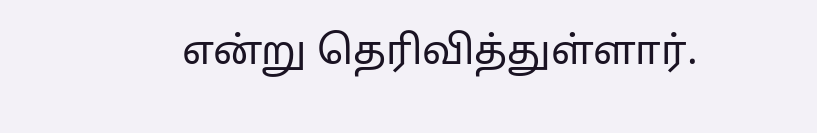என்று தெரிவித்துள்ளார்.